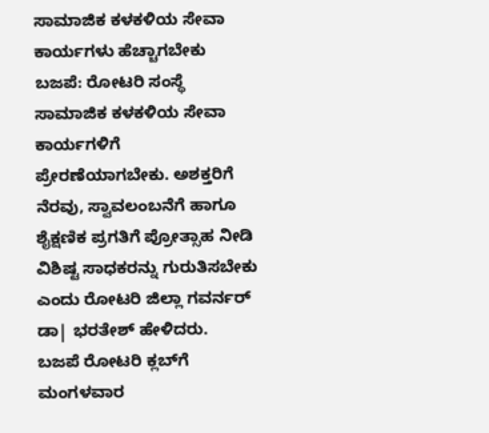ಸಾಮಾಜಿಕ ಕಳಕಳಿಯ ಸೇವಾ ಕಾರ್ಯಗಳು ಹೆಚ್ಚಾಗಬೇಕು
ಬಜಪೆ: ರೋಟರಿ ಸಂಸ್ಥೆ ಸಾಮಾಜಿಕ ಕಳಕಳಿಯ ಸೇವಾ ಕಾರ್ಯಗಳಿಗೆ ಪ್ರೇರಣೆಯಾಗಬೇಕು. ಅಶಕ್ತರಿಗೆ ನೆರವು, ಸ್ವಾವಲಂಬನೆಗೆ ಹಾಗೂ ಶೈಕ್ಷಣಿಕ ಪ್ರಗತಿಗೆ ಪ್ರೋತ್ಸಾಹ ನೀಡಿ ವಿಶಿಷ್ಟ ಸಾಧಕರನ್ನು ಗುರುತಿಸಬೇಕು ಎಂದು ರೋಟರಿ ಜಿಲ್ಲಾ ಗವರ್ನರ್ ಡಾ| ಭರತೇಶ್ ಹೇಳಿದರು.
ಬಜಪೆ ರೋಟರಿ ಕ್ಲಬ್‍ಗೆ ಮಂಗಳವಾರ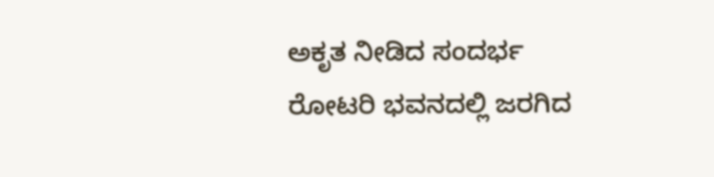ಅಕೃತ ನೀಡಿದ ಸಂದರ್ಭ ರೋಟರಿ ಭವನದಲ್ಲಿ ಜರಗಿದ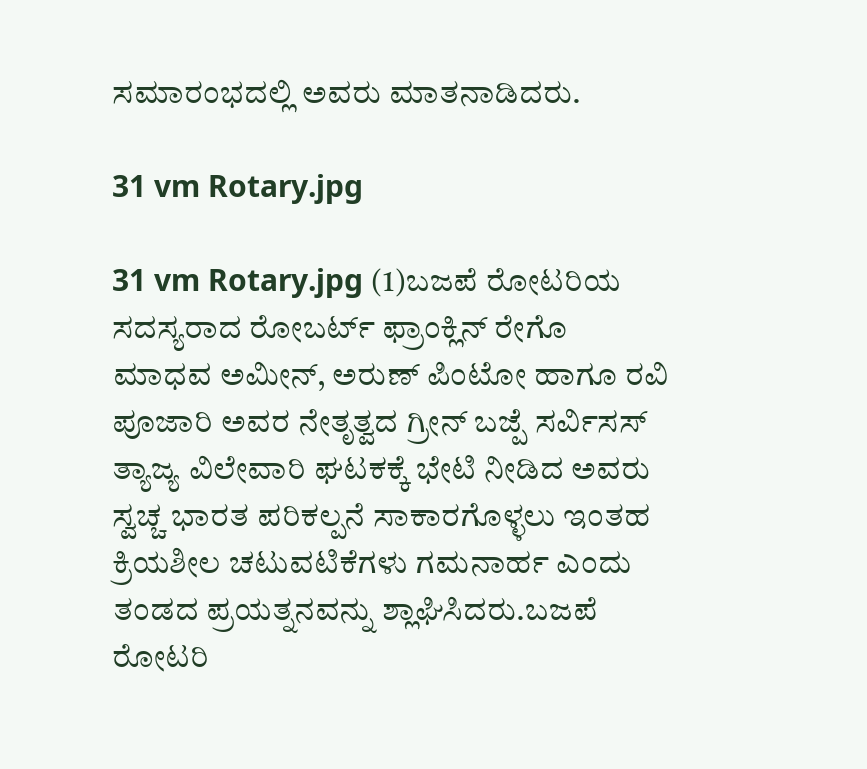ಸಮಾರಂಭದಲ್ಲಿ ಅವರು ಮಾತನಾಡಿದರು.

31 vm Rotary.jpg

31 vm Rotary.jpg (1)ಬಜಪೆ ರೋಟರಿಯ ಸದಸ್ಯರಾದ ರೋಬರ್ಟ್ ಫ್ರಾಂಕ್ಲಿನ್ ರೇಗೊ ಮಾಧವ ಅಮೀನ್, ಅರುಣ್ ಪಿಂಟೋ ಹಾಗೂ ರವಿ ಪೂಜಾರಿ ಅವರ ನೇತೃತ್ವದ ಗ್ರೀನ್ ಬಜ್ಪೆ ಸರ್ವಿಸಸ್ ತ್ಯಾಜ್ಯ ವಿಲೇವಾರಿ ಘಟಕಕ್ಕೆ ಭೇಟಿ ನೀಡಿದ ಅವರು ಸ್ವಚ್ಚ ಭಾರತ ಪರಿಕಲ್ಪನೆ ಸಾಕಾರಗೊಳ್ಳಲು ಇಂತಹ ಕ್ರಿಯಶೀಲ ಚಟುವಟಿಕೆಗಳು ಗಮನಾರ್ಹ ಎಂದು ತಂಡದ ಪ್ರಯತ್ನನವನ್ನು ಶ್ಲಾಘಿಸಿದರು.ಬಜಪೆ ರೋಟರಿ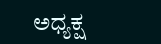ಅಧ್ಯಕ್ಷ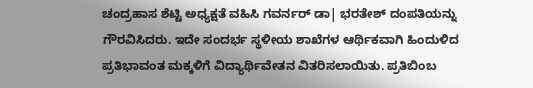ಚಂದ್ರಹಾಸ ಶೆಟ್ಟಿ ಅಧ್ಯಕ್ಷತೆ ವಹಿಸಿ ಗವರ್ನರ್ ಡಾ| ಭರತೇಶ್ ದಂಪತಿಯನ್ನು ಗೌರವಿಸಿದರು. ಇದೇ ಸಂದರ್ಭ ಸ್ಥಳೀಯ ಶಾಖೆಗಳ ಆರ್ಥಿಕವಾಗಿ ಹಿಂದುಳಿದ ಪ್ರತಿಭಾವಂತ ಮಕ್ಕಳಿಗೆ ವಿದ್ಯಾರ್ಥಿವೇತನ ವಿತರಿಸಲಾಯಿತು. ಪ್ರತಿಬಿಂಬ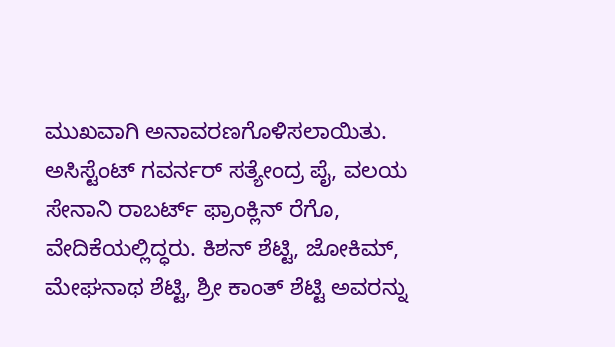ಮುಖವಾಗಿ ಅನಾವರಣಗೊಳಿಸಲಾಯಿತು. ಅಸಿಸ್ಟೆಂಟ್ ಗವರ್ನರ್ ಸತ್ಯೇಂದ್ರ ಪೈ, ವಲಯ ಸೇನಾನಿ ರಾಬರ್ಟ್ ಫ್ರಾಂಕ್ಲಿನ್ ರೆಗೊ, ವೇದಿಕೆಯಲ್ಲಿದ್ಧರು. ಕಿಶನ್ ಶೆಟ್ಟಿ, ಜೋಕಿಮ್, ಮೇಘನಾಥ ಶೆಟ್ಟಿ, ಶ್ರೀ ಕಾಂತ್ ಶೆಟ್ಟಿ ಅವರನ್ನು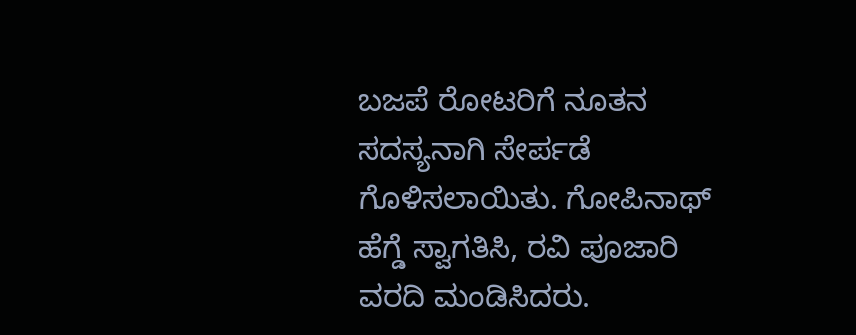ಬಜಪೆ ರೋಟರಿಗೆ ನೂತನ ಸದಸ್ಯನಾಗಿ ಸೇರ್ಪಡೆ ಗೊಳಿಸಲಾಯಿತು. ಗೋಪಿನಾಥ್ ಹೆಗ್ಡೆ ಸ್ವಾಗತಿಸಿ, ರವಿ ಪೂಜಾರಿ ವರದಿ ಮಂಡಿಸಿದರು.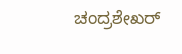ಚಂದ್ರಶೇಖರ್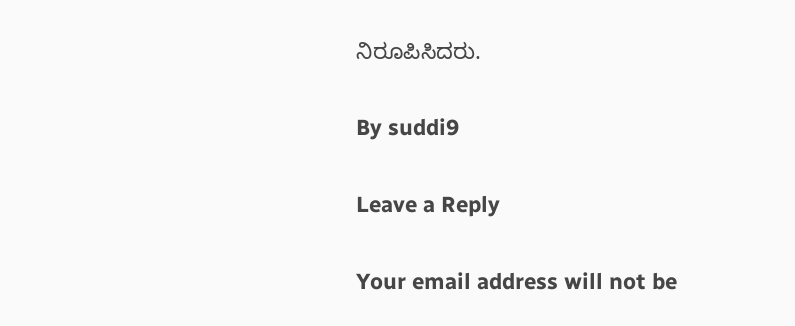ನಿರೂಪಿಸಿದರು.

By suddi9

Leave a Reply

Your email address will not be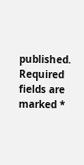published. Required fields are marked *